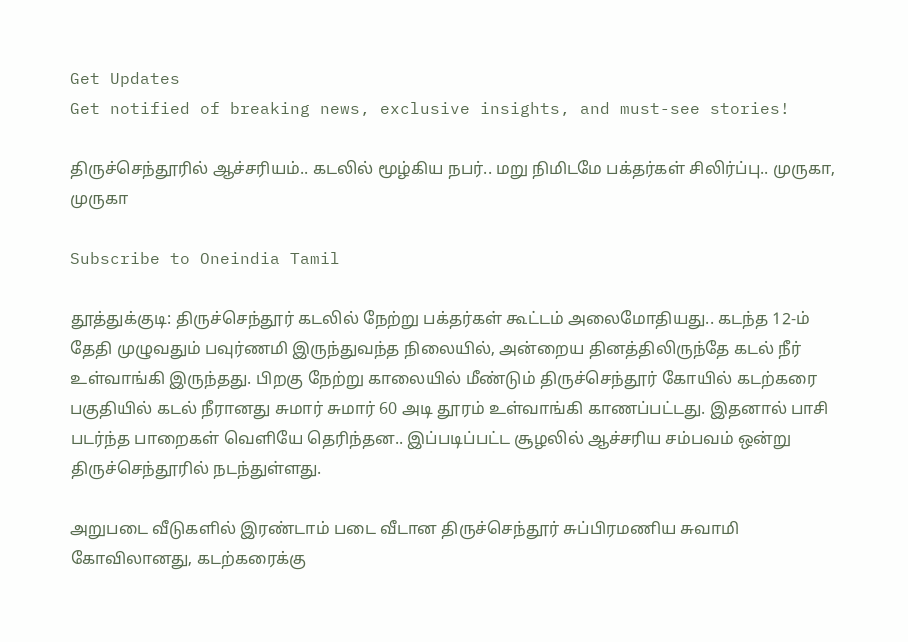Get Updates
Get notified of breaking news, exclusive insights, and must-see stories!

திருச்செந்தூரில் ஆச்சரியம்.. கடலில் மூழ்கிய நபர்.. மறு நிமிடமே பக்தர்கள் சிலிர்ப்பு.. முருகா, முருகா

Subscribe to Oneindia Tamil

தூத்துக்குடி: திருச்செந்தூர் கடலில் நேற்று பக்தர்கள் கூட்டம் அலைமோதியது.. கடந்த 12-ம் தேதி முழுவதும் பவுர்ணமி இருந்துவந்த நிலையில், அன்றைய தினத்திலிருந்தே கடல் நீர் உள்வாங்கி இருந்தது. பிறகு நேற்று காலையில் மீண்டும் திருச்செந்தூர் கோயில் கடற்கரை பகுதியில் கடல் நீரானது சுமார் சுமார் 60 அடி தூரம் உள்வாங்கி காணப்பட்டது. இதனால் பாசி படர்ந்த பாறைகள் வெளியே தெரிந்தன.. இப்படிப்பட்ட சூழலில் ஆச்சரிய சம்பவம் ஒன்று திருச்செந்தூரில் நடந்துள்ளது.

அறுபடை வீடுகளில் இரண்டாம் படை வீடான திருச்செந்தூர் சுப்பிரமணிய சுவாமி கோவிலானது, கடற்கரைக்கு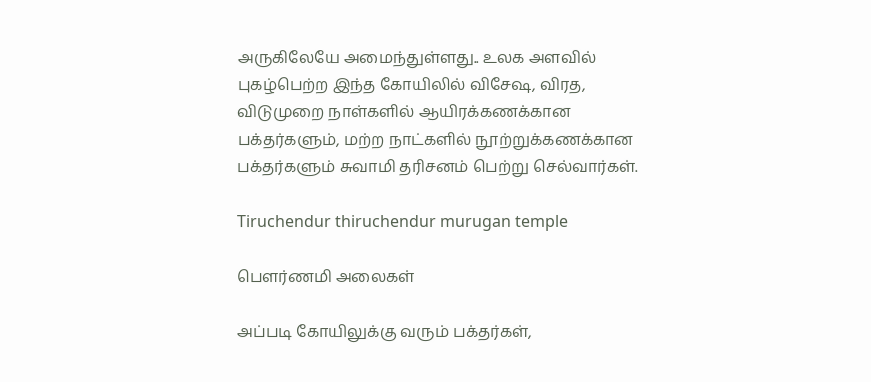அருகிலேயே அமைந்துள்ளது.. உலக அளவில் புகழ்பெற்ற இந்த கோயிலில் விசேஷ, விரத, விடுமுறை நாள்களில் ஆயிரக்கணக்கான பக்தர்களும், மற்ற நாட்களில் நூற்றுக்கணக்கான பக்தர்களும் சுவாமி தரிசனம் பெற்று செல்வார்கள்.

Tiruchendur thiruchendur murugan temple

பௌர்ணமி அலைகள்

அப்படி கோயிலுக்கு வரும் பக்தர்கள்,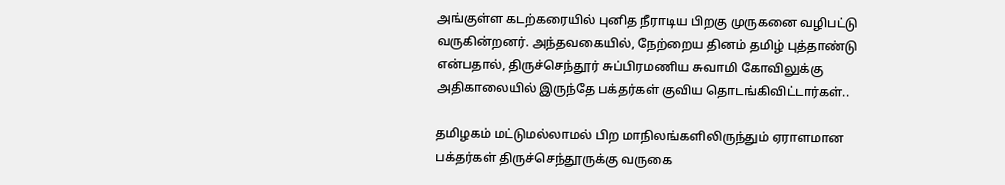அங்குள்ள கடற்கரையில் புனித நீராடிய பிறகு முருகனை வழிபட்டு வருகின்றனர். அந்தவகையில், நேற்றைய தினம் தமிழ் புத்தாண்டு என்பதால், திருச்செந்தூர் சுப்பிரமணிய சுவாமி கோவிலுக்கு அதிகாலையில் இருந்தே பக்தர்கள் குவிய தொடங்கிவிட்டார்கள்..

தமிழகம் மட்டுமல்லாமல் பிற மாநிலங்களிலிருந்தும் ஏராளமான பக்தர்கள் திருச்செந்தூருக்கு வருகை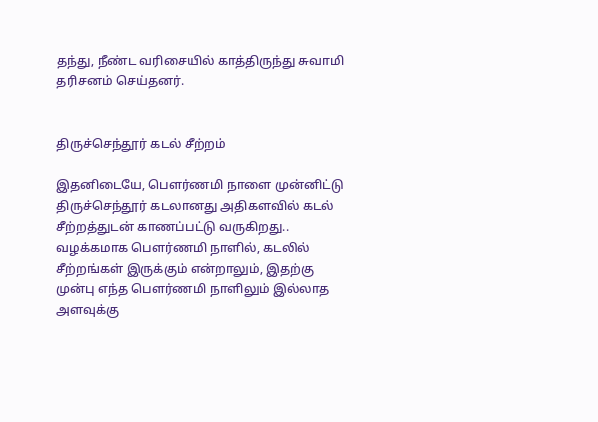தந்து, நீண்ட வரிசையில் காத்திருந்து சுவாமி தரிசனம் செய்தனர்.


திருச்செந்தூர் கடல் சீற்றம்

இதனிடையே, பௌர்ணமி நாளை முன்னிட்டு திருச்செந்தூர் கடலானது அதிகளவில் கடல் சீற்றத்துடன் காணப்பட்டு வருகிறது.. வழக்கமாக பௌர்ணமி நாளில், கடலில் சீற்றங்கள் இருக்கும் என்றாலும், இதற்கு முன்பு எந்த பௌர்ணமி நாளிலும் இல்லாத அளவுக்கு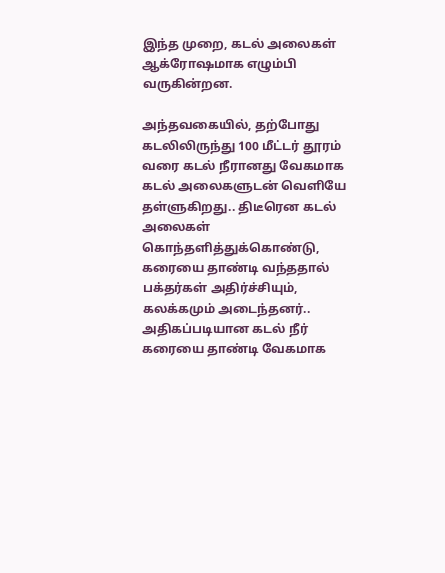இந்த முறை, கடல் அலைகள் ஆக்ரோஷமாக எழும்பி வருகின்றன.

அந்தவகையில், தற்போது கடலிலிருந்து 100 மீட்டர் தூரம் வரை கடல் நீரானது வேகமாக கடல் அலைகளுடன் வெளியே தள்ளுகிறது.. திடீரென கடல் அலைகள் கொந்தளித்துக்கொண்டு, கரையை தாண்டி வந்ததால் பக்தர்கள் அதிர்ச்சியும், கலக்கமும் அடைந்தனர்.. அதிகப்படியான கடல் நீர் கரையை தாண்டி வேகமாக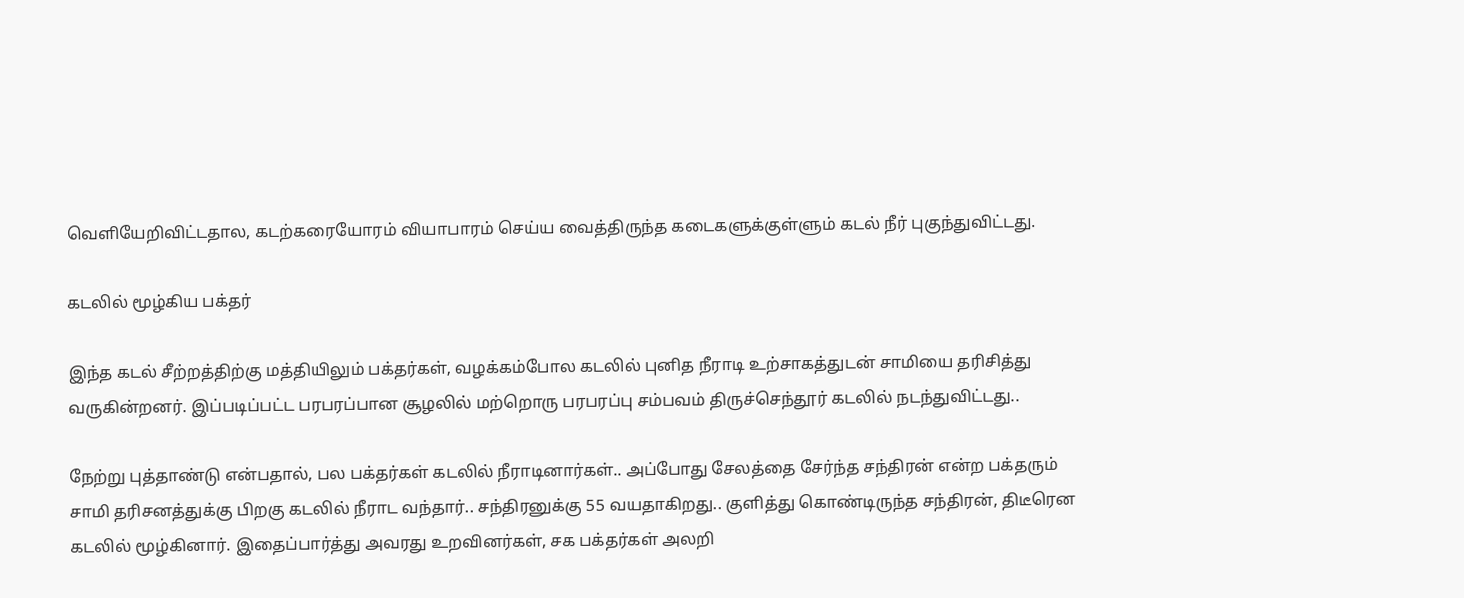வெளியேறிவிட்டதால, கடற்கரையோரம் வியாபாரம் செய்ய வைத்திருந்த கடைகளுக்குள்ளும் கடல் நீர் புகுந்துவிட்டது.

கடலில் மூழ்கிய பக்தர்

இந்த கடல் சீற்றத்திற்கு மத்தியிலும் பக்தர்கள், வழக்கம்போல கடலில் புனித நீராடி உற்சாகத்துடன் சாமியை தரிசித்து வருகின்றனர். இப்படிப்பட்ட பரபரப்பான சூழலில் மற்றொரு பரபரப்பு சம்பவம் திருச்செந்தூர் கடலில் நடந்துவிட்டது..

நேற்று புத்தாண்டு என்பதால், பல பக்தர்கள் கடலில் நீராடினார்கள்.. அப்போது சேலத்தை சேர்ந்த சந்திரன் என்ற பக்தரும் சாமி தரிசனத்துக்கு பிறகு கடலில் நீராட வந்தார்.. சந்திரனுக்கு 55 வயதாகிறது.. குளித்து கொண்டிருந்த சந்திரன், திடீரென கடலில் மூழ்கினார். இதைப்பார்த்து அவரது உறவினர்கள், சக பக்தர்கள் அலறி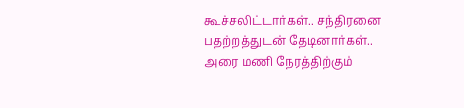கூச்சலிட்டார்கள்.. சந்திரனை பதற்றத்துடன் தேடினார்கள்.. அரை மணி நேரத்திற்கும்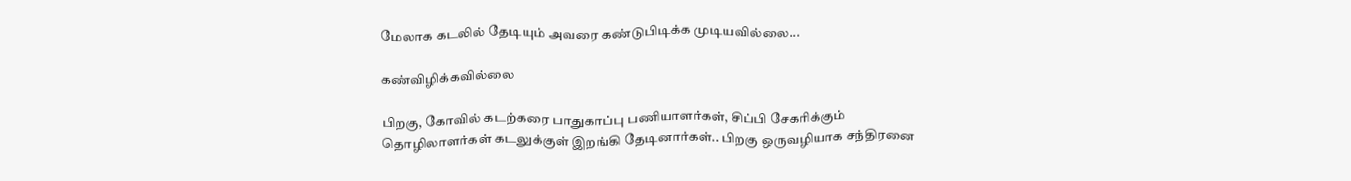மேலாக கடலில் தேடியும் அவரை கண்டுபிடிக்க முடியவில்லை...

கண்விழிக்கவில்லை

பிறகு, கோவில் கடற்கரை பாதுகாப்பு பணியாளர்கள், சிப்பி சேகரிக்கும் தொழிலாளர்கள் கடலுக்குள் இறங்கி தேடினார்கள்.. பிறகு ஒருவழியாக சந்திரனை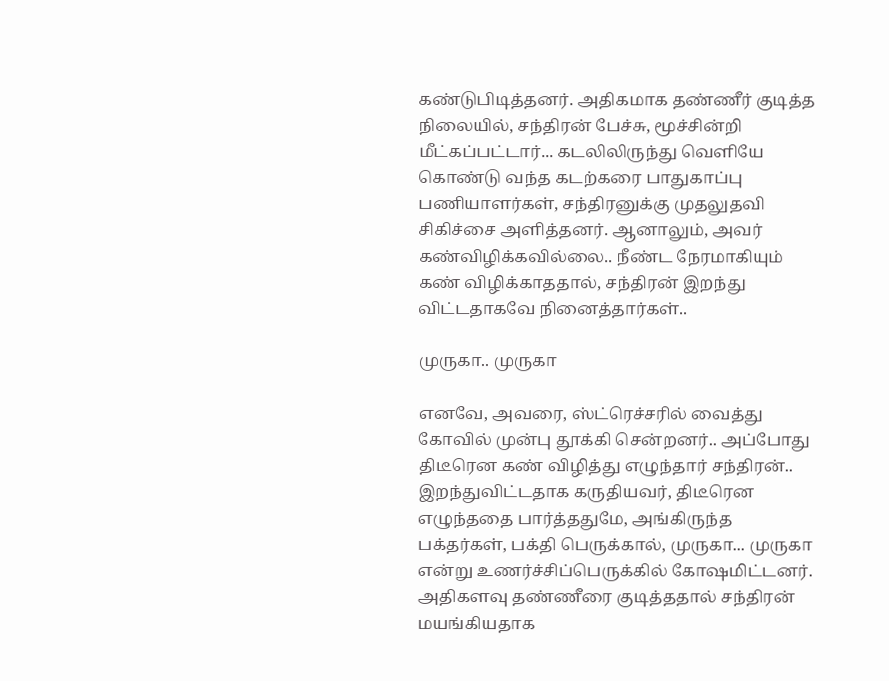கண்டுபிடித்தனர். அதிகமாக தண்ணீர் குடித்த நிலையில், சந்திரன் பேச்சு, மூச்சின்றி மீட்கப்பட்டார்... கடலிலிருந்து வெளியே கொண்டு வந்த கடற்கரை பாதுகாப்பு பணியாளர்கள், சந்திரனுக்கு முதலுதவி சிகிச்சை அளித்தனர். ஆனாலும், அவர் கண்விழிக்கவில்லை.. நீண்ட நேரமாகியும் கண் விழிக்காததால், சந்திரன் இறந்து விட்டதாகவே நினைத்தார்கள்..

முருகா.. முருகா

எனவே, அவரை, ஸ்ட்ரெச்சரில் வைத்து கோவில் முன்பு தூக்கி சென்றனர்.. அப்போது திடீரென கண் விழித்து எழுந்தார் சந்திரன்.. இறந்துவிட்டதாக கருதியவர், திடீரென எழுந்ததை பார்த்ததுமே, அங்கிருந்த பக்தர்கள், பக்தி பெருக்கால், முருகா... முருகா என்று உணர்ச்சிப்பெருக்கில் கோஷமிட்டனர். அதிகளவு தண்ணீரை குடித்ததால் சந்திரன் மயங்கியதாக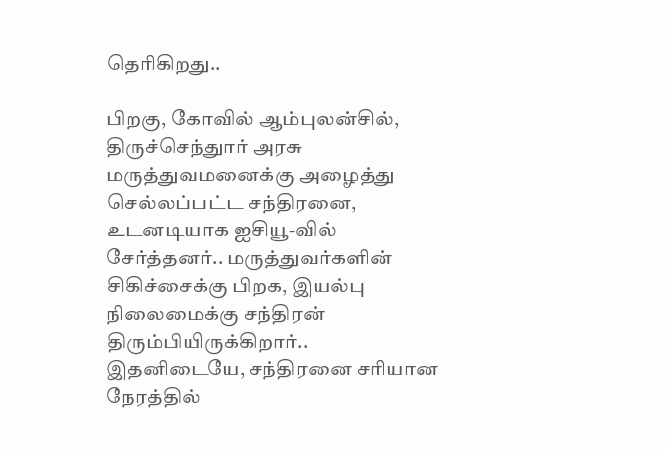தெரிகிறது..

பிறகு, கோவில் ஆம்புலன்சில், திருச்செந்துார் அரசு மருத்துவமனைக்கு அழைத்து செல்லப்பட்ட சந்திரனை, உடனடியாக ஐசியூ-வில் சேர்த்தனர்.. மருத்துவர்களின் சிகிச்சைக்கு பிறக, இயல்பு நிலைமைக்கு சந்திரன் திரும்பியிருக்கிறார்.. இதனிடையே, சந்திரனை சரியான நேரத்தில்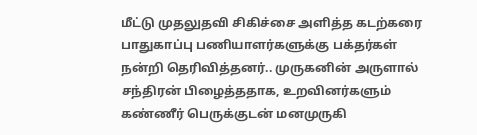மீட்டு முதலுதவி சிகிச்சை அளித்த கடற்கரை பாதுகாப்பு பணியாளர்களுக்கு பக்தர்கள் நன்றி தெரிவித்தனர்.. முருகனின் அருளால் சந்திரன் பிழைத்ததாக, உறவினர்களும் கண்ணீர் பெருக்குடன் மனமுருகி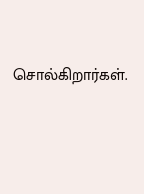சொல்கிறார்கள்.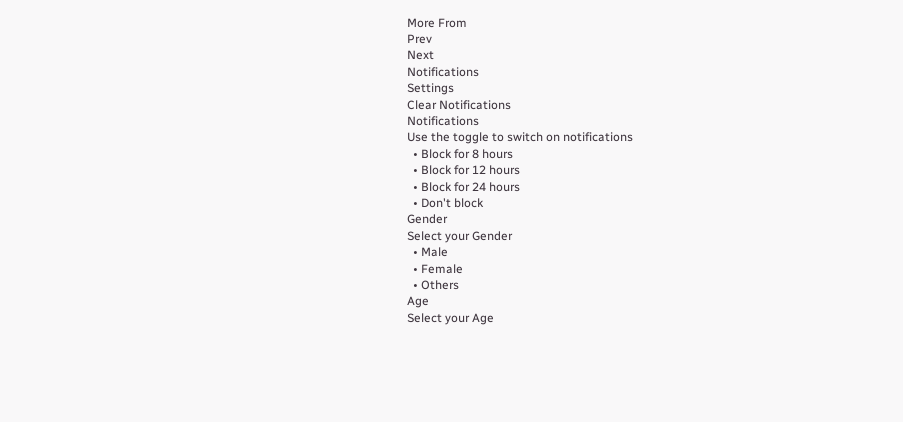More From
Prev
Next
Notifications
Settings
Clear Notifications
Notifications
Use the toggle to switch on notifications
  • Block for 8 hours
  • Block for 12 hours
  • Block for 24 hours
  • Don't block
Gender
Select your Gender
  • Male
  • Female
  • Others
Age
Select your Age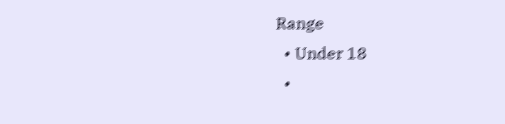Range
  • Under 18
  •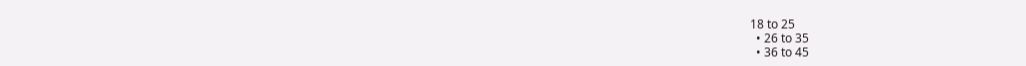18 to 25
  • 26 to 35
  • 36 to 45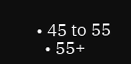• 45 to 55
  • 55+